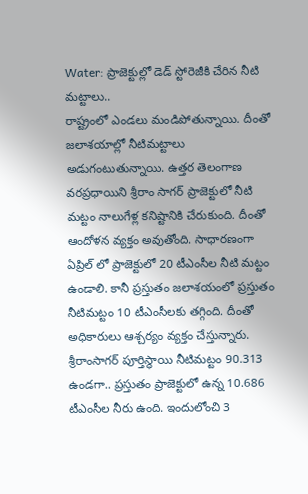Water: ప్రాజెక్టుల్లో డెడ్ స్టోరెజీకి చేరిన నీటి మట్టాలు..
రాష్ట్రంలో ఎండలు మండిపోతున్నాయి. దీంతో జలాశయాల్లో నీటిమట్టాలు అడుగంటుతున్నాయి. ఉత్తర తెలంగాణ వరప్రధాయిని శ్రీరాం సాగర్ ప్రాజెక్టులో నీటి మట్టం నాలుగేళ్ల కనిష్టానికి చేరుకుంది. దీంతో ఆందోళన వ్యక్తం అవుతోంది. సాధారణంగా ఏప్రిల్ లో ప్రాజెక్టులో 20 టీఎంసీల నీటి మట్టం ఉండాలి. కానీ ప్రస్తుతం జలాశయంలో ప్రస్తుతం నీటిమట్టం 10 టీఎంసీలకు తగ్గింది. దీంతో అధికారులు ఆశ్చర్యం వ్యక్తం చేస్తున్నారు.
శ్రీరాంసాగర్ పూర్తిస్థాయి నీటిమట్టం 90.313 ఉండగా.. ప్రస్తుతం ప్రాజెక్టులో ఉన్న 10.686 టీఎంసీల నీరు ఉంది. ఇందులోంచి 3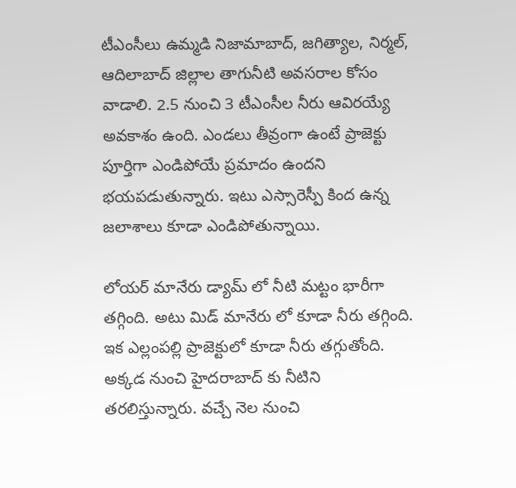టీఎంసీలు ఉమ్మడి నిజామాబాద్, జగిత్యాల, నిర్మల్, ఆదిలాబాద్ జిల్లాల తాగునీటి అవసరాల కోసం వాడాలి. 2.5 నుంచి 3 టీఎంసీల నీరు ఆవిరయ్యే అవకాశం ఉంది. ఎండలు తీవ్రంగా ఉంటే ప్రాజెక్టు పూర్తిగా ఎండిపోయే ప్రమాదం ఉందని భయపడుతున్నారు. ఇటు ఎస్సారెస్పీ కింద ఉన్న జలాశాలు కూడా ఎండిపోతున్నాయి.

లోయర్ మానేరు డ్యామ్ లో నీటి మట్టం భారీగా తగ్గింది. అటు మిడ్ మానేరు లో కూడా నీరు తగ్గింది. ఇక ఎల్లంపల్లి ప్రాజెక్టులో కూడా నీరు తగ్గుతోంది. అక్కడ నుంచి హైదరాబాద్ కు నీటిని తరలిస్తున్నారు. వచ్చే నెల నుంచి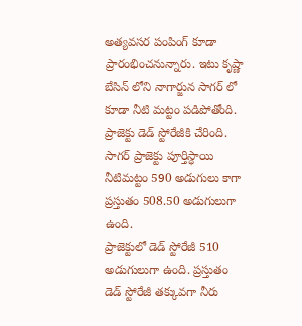అత్యవసర పంపింగ్ కూడా ప్రారంభించనున్నారు. ఇటు కృష్ణా బేసిన్ లోని నాగార్జున సాగర్ లో కూడా నీటి మట్టం పడిపోతోంది. ప్రాజెక్టు డెడ్ స్టోరేజీకి చేరింది. సాగర్ ప్రాజెక్టు పూర్తిస్ధాయి నీటిమట్టం 590 అడుగులు కాగా ప్రస్తుతం 508.50 అడుగులుగా ఉంది.
ప్రాజెక్టులో డెడ్ స్టోరేజీ 510 అడుగులుగా ఉంది. ప్రస్తుతం డెడ్ స్టోరేజీ తక్కువగా నీరు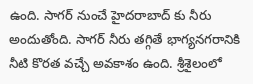ఉంది. సాగర్ నుంచే హైదరాబాద్ కు నీరు అందుతోంది. సాగర్ నీరు తగ్గితే భాగ్యనగరానికి నీటి కొరత వచ్చే అవకాశం ఉంది. శ్రీశైలంలో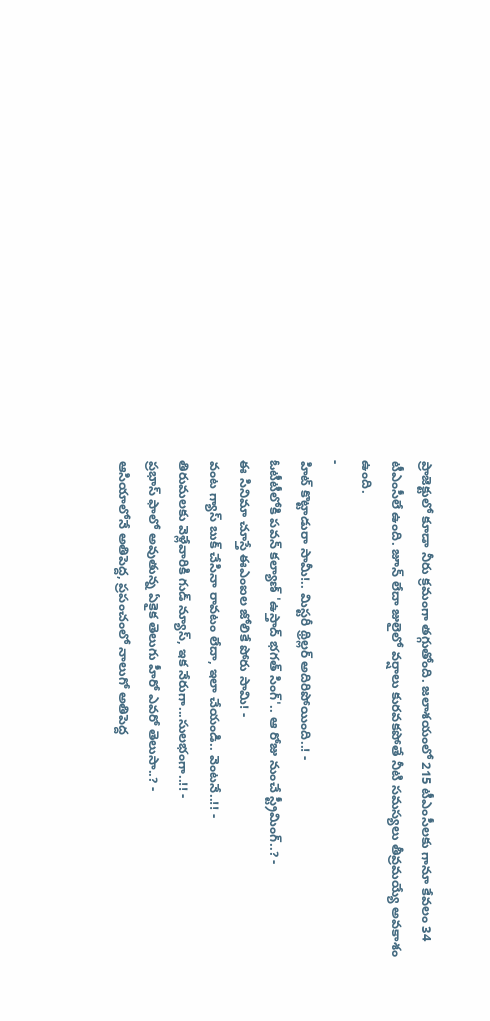ప్రాజెక్టులో కూడా నీరు క్రమంగా తగ్గుతోంది. జలాశయంలో 215 టీఎంసీలకు గానూ కేవలం 34 టీఎంసీలే ఉంది. జూన్ లేదా జులైలో వర్షాలు కురవకపోతే నీటి సమస్యలు తీవ్రమయ్యే అవకాశం ఉంది.
-
హిట్ కొట్టాడురా సామీ!.. మిస్టరీ థ్రిల్లర్ అదిరిపోయింది..! -
ఓటీటీలోకి పవన్ కల్యాణ్ 'ఉస్తాద్ భగత్ సింగ్'.. ఆ రోజు నుంచే స్ట్రీమింగ్..? -
ఈ సినిమా చూస్తే ఈఎంఐల జోలికే పోరు సామి! -
వంట గ్యాస్ బుక్ చేసినా రావటం లేదా, ఇలా చేయండి.. వెంటనే..!! -
తిరుమలకు వెళ్లేవారికి గుడ్ న్యూస్, ఇక నేరుగా...సులభంగా..!! -
ప్రభాస్ ఫాలో అవుతున్న ఏకైక తెలుగు హీరో ఎవరో తెలుసా..? -
ఆసియాలోనే అతిపెద్ద, ప్రపంచంలో నాలుగో అతిపెద్ద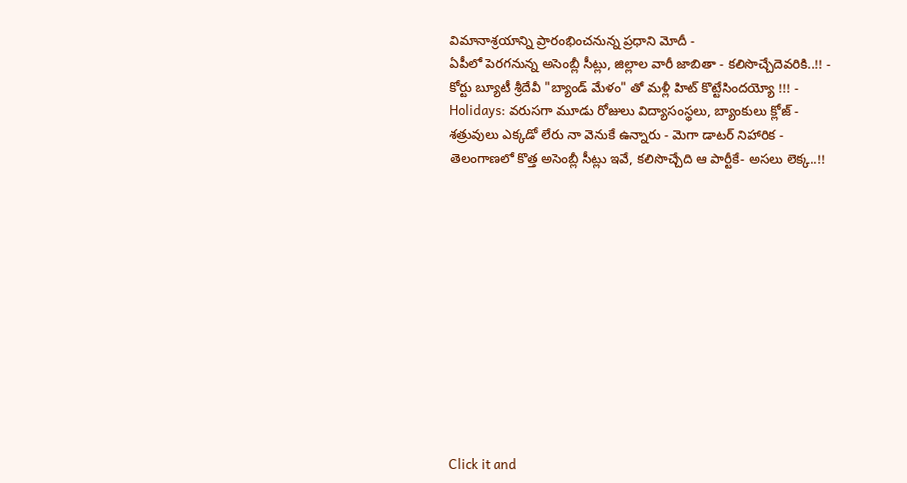విమానాశ్రయాన్ని ప్రారంభించనున్న ప్రధాని మోదీ -
ఏపీలో పెరగనున్న అసెంబ్లీ సీట్లు, జిల్లాల వారీ జాబితా - కలిసొచ్చేదెవరికి..!! -
కోర్టు బ్యూటీ శ్రీదేవీ "బ్యాండ్ మేళం" తో మళ్లీ హిట్ కొట్టేసిందయ్యో !!! -
Holidays: వరుసగా మూడు రోజులు విద్యాసంస్థలు, బ్యాంకులు క్లోజ్ -
శత్రువులు ఎక్కడో లేరు నా వెనుకే ఉన్నారు - మెగా డాటర్ నిహారిక -
తెలంగాణలో కొత్త అసెంబ్లీ సీట్లు ఇవే, కలిసొచ్చేది ఆ పార్టీకే- అసలు లెక్క..!!












Click it and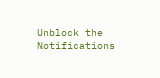Unblock the Notifications